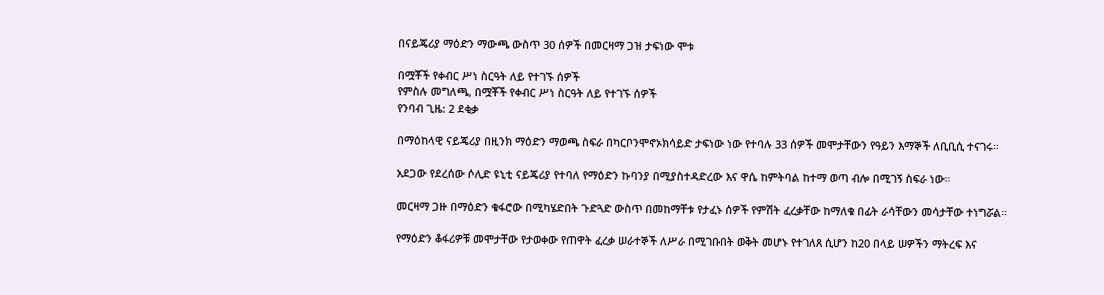በናይጄሪያ ማዕድን ማውጫ ውስጥ 30 ሰዎች በመርዛማ ጋዝ ታፍነው ሞቱ

በሟቾች የቀብር ሥነ ስርዓት ለይ የተገኙ ሰዎች
የምስሉ መግለጫ, በሟቾች የቀብር ሥነ ስርዓት ለይ የተገኙ ሰዎች
የንባብ ጊዜ: 2 ደቂቃ

በማዕከላዊ ናይጄሪያ በዚንክ ማዕድን ማወጫ ስፍራ በካርቦንሞኖኦክሳይድ ታፍነው ነው የተባሉ 33 ሰዎች መሞታቸውን የዓይን እማኞች ለቢቢሲ ተናገሩ።

አደጋው የደረሰው ሶሊድ ዩኒቲ ናይጄሪያ የተባለ የማዕድን ኩባንያ በሚያስተዳድረው እና ዋሴ ከምትባል ከተማ ወጣ ብሎ በሚገኝ ስፍራ ነው።

መርዛማ ጋዙ በማዕድን ቁፋሮው በሚካሄድበት ጉድጓድ ውስጥ በመከማቸቱ የታፈኑ ሰዎች የምሽት ፈረቃቸው ከማለቁ በፊት ራሳቸውን መሳታቸው ተነግሯል።

የማዕድን ቆፋሪዎቹ መሞታቸው የታወቀው የጠዋት ፈረቃ ሠራተኞች ለሥራ በሚገቡበት ወቅት መሆኑ የተገለጸ ሲሆን ከ20 በላይ ሠዎችን ማትረፍ እና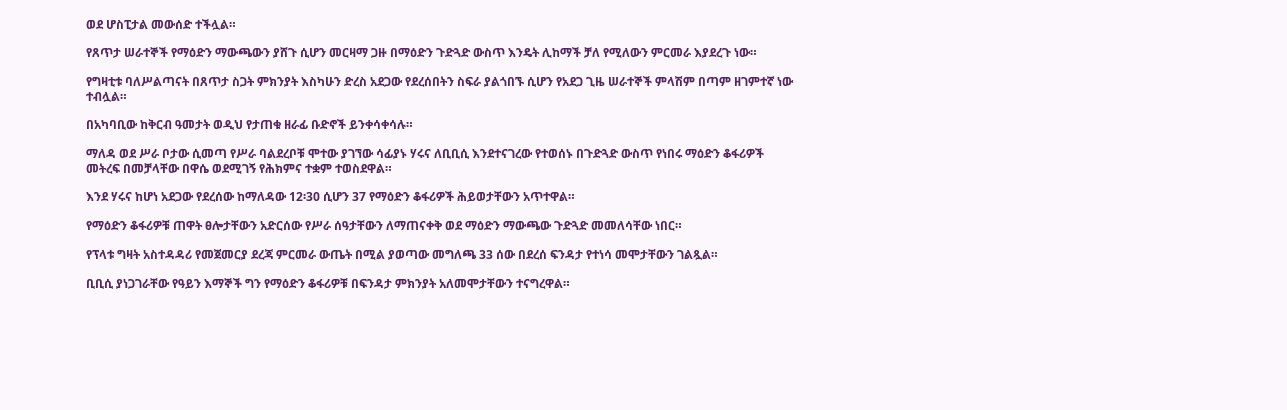ወደ ሆስፒታል መውሰድ ተችሏል።

የጸጥታ ሠራተኞች የማዕድን ማውጫውን ያሸጉ ሲሆን መርዛማ ጋዙ በማዕድን ጉድጓድ ውስጥ እንዴት ሊከማች ቻለ የሚለውን ምርመራ እያደረጉ ነው።

የግዛቲቱ ባለሥልጣናት በጸጥታ ስጋት ምክንያት እስካሁን ድረስ አደጋው የደረሰበትን ስፍራ ያልጎበኙ ሲሆን የአደጋ ጊዜ ሠራተኞች ምላሽም በጣም ዘገምተኛ ነው ተብሏል።

በአካባቢው ከቅርብ ዓመታት ወዲህ የታጠቁ ዘራፊ ቡድኖች ይንቀሳቀሳሉ።

ማለዳ ወደ ሥራ ቦታው ሲመጣ የሥራ ባልደረቦቹ ሞተው ያገኘው ሳፊያኑ ሃሩና ለቢቢሲ እንደተናገረው የተወሰኑ በጉድጓድ ውስጥ የነበሩ ማዕድን ቆፋሪዎች መትረፍ በመቻላቸው በዋሴ ወደሚገኝ የሕክምና ተቋም ተወስደዋል።

እንደ ሃሩና ከሆነ አደጋው የደረሰው ከማለዳው 12፡30 ሲሆን 37 የማዕድን ቆፋሪዎች ሕይወታቸውን አጥተዋል።

የማዕድን ቆፋሪዎቹ ጠዋት ፀሎታቸውን አድርሰው የሥራ ሰዓታቸውን ለማጠናቀቅ ወደ ማዕድን ማውጫው ጉድጓድ መመለሳቸው ነበር።

የፕላቱ ግዛት አስተዳዳሪ የመጀመርያ ደረጃ ምርመራ ውጤት በሚል ያወጣው መግለጫ 33 ሰው በደረሰ ፍንዳታ የተነሳ መሞታቸውን ገልጿል።

ቢቢሲ ያነጋገራቸው የዓይን እማኞች ግን የማዕድን ቆፋሪዎቹ በፍንዳታ ምክንያት አለመሞታቸውን ተናግረዋል።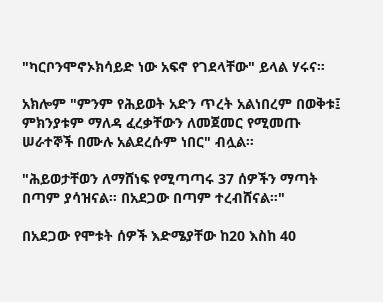"ካርቦንሞኖኦክሳይድ ነው አፍኖ የገደላቸው" ይላል ሃሩና።

አክሎም "ምንም የሕይወት አድን ጥረት አልነበረም በወቅቱ፤ ምክንያቱም ማለዳ ፈረቃቸውን ለመጀመር የሚመጡ ሠራተኞች በሙሉ አልደረሱም ነበር" ብሏል።

"ሕይወታቸወን ለማሸነፍ የሚጣጣሩ 37 ሰዎችን ማጣት በጣም ያሳዝናል። በአደጋው በጣም ተረብሸናል።"

በአደጋው የሞቱት ሰዎች እድሜያቸው ከ20 እስከ 40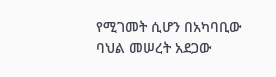የሚገመት ሲሆን በአካባቢው ባህል መሠረት አደጋው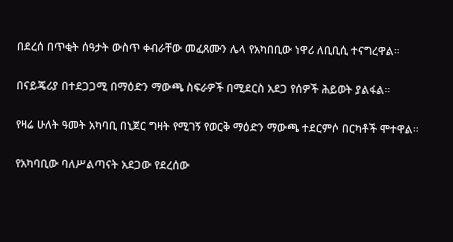በደረሰ በጥቂት ሰዓታት ውስጥ ቀብራቸው መፈጸሙን ሌላ የአካበቢው ነዋሪ ለቢቢሲ ተናግረዋል።

በናይጄሪያ በተደጋጋሚ በማዕድን ማውጫ ስፍራዎች በሚደርስ አደጋ የሰዎች ሕይወት ያልፋል።

የዛሬ ሁለት ዓመት አካባቢ በኒጀር ግዛት የሚገኝ የወርቅ ማዕድን ማውጫ ተደርምሶ በርካቶች ሞተዋል።

የአካባቢው ባለሥልጣናት አደጋው የደረሰው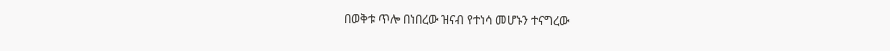በወቅቱ ጥሎ በነበረው ዝናብ የተነሳ መሆኑን ተናግረው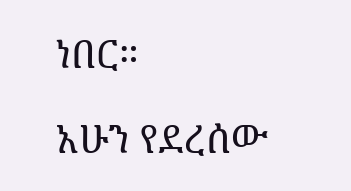ነበር።

አሁን የደረሰው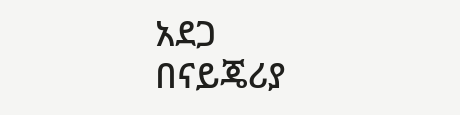አደጋ በናይጄሪያ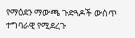የማዕደን ማውጫ ጉድጓዶች ውስጥ ተግባራዊ የሚደረጉ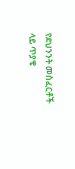የደህንንት መስፈርቶች ላይ ጥያቄ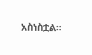አስነስቷል።